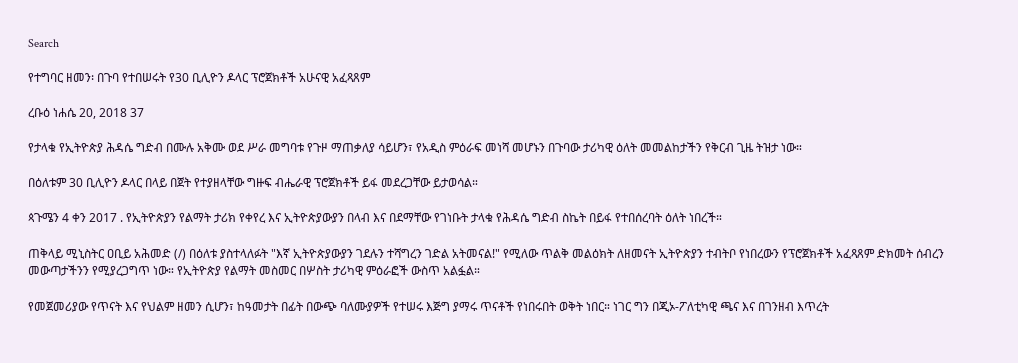Search

የተግባር ዘመን፡ በጉባ የተበሠሩት የ30 ቢሊዮን ዶላር ፕሮጀክቶች አሁናዊ አፈጻጸም

ረቡዕ ነሐሴ 20, 2018 37

የታላቁ የኢትዮጵያ ሕዳሴ ግድብ በሙሉ አቅሙ ወደ ሥራ መግባቱ የጉዞ ማጠቃለያ ሳይሆን፣ የአዲስ ምዕራፍ መነሻ መሆኑን በጉባው ታሪካዊ ዕለት መመልከታችን የቅርብ ጊዜ ትዝታ ነው።

በዕለቱም 30 ቢሊዮን ዶላር በላይ በጀት የተያዘላቸው ግዙፍ ብሔራዊ ፕሮጀክቶች ይፋ መደረጋቸው ይታወሳል።

ጳጉሜን 4 ቀን 2017 . የኢትዮጵያን የልማት ታሪክ የቀየረ እና ኢትዮጵያውያን በላብ እና በደማቸው የገነቡት ታላቁ የሕዳሴ ግድብ ስኬት በይፋ የተበሰረባት ዕለት ነበረች።

ጠቅላይ ሚኒስትር ዐቢይ አሕመድ (/) በዕለቱ ያስተላለፉት "እኛ ኢትዮጵያውያን ገደሉን ተሻግረን ገድል አትመናል!" የሚለው ጥልቅ መልዕክት ለዘመናት ኢትዮጵያን ተብትቦ የነበረውን የፕሮጀክቶች አፈጻጸም ድክመት ሰብረን መውጣታችንን የሚያረጋግጥ ነው። የኢትዮጵያ የልማት መስመር በሦስት ታሪካዊ ምዕራፎች ውስጥ አልፏል።

የመጀመሪያው የጥናት እና የህልም ዘመን ሲሆን፣ ከዓመታት በፊት በውጭ ባለሙያዎች የተሠሩ እጅግ ያማሩ ጥናቶች የነበሩበት ወቅት ነበር። ነገር ግን በጂኦ-ፖለቲካዊ ጫና እና በገንዘብ እጥረት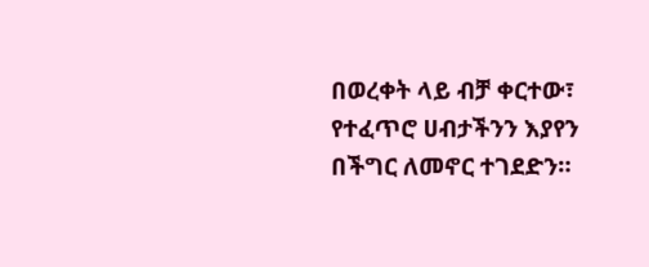በወረቀት ላይ ብቻ ቀርተው፣ የተፈጥሮ ሀብታችንን እያየን በችግር ለመኖር ተገደድን።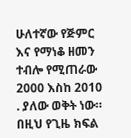ሁለተኛው የጅምር እና የማነቆ ዘመን ተብሎ የሚጠራው 2000 እስከ 2010 . ያለው ወቅት ነው። በዚህ የጊዜ ክፍል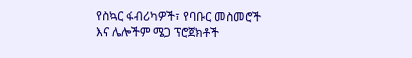የስኳር ፋብሪካዎች፣ የባቡር መስመሮች እና ሌሎችም ሜጋ ፕሮጀክቶች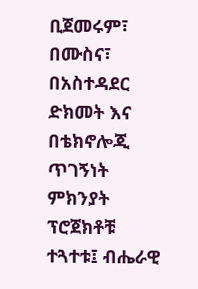ቢጀመሩም፣ በሙስና፣ በአስተዳደር ድክመት እና በቴክኖሎጂ ጥገኝነት ምክንያት ፕሮጀክቶቹ ተጓተቱ፤ ብሔራዊ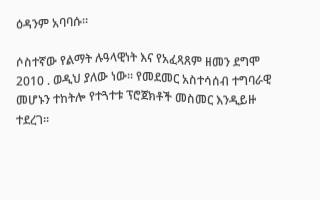ዕዳንም አባባሱ።

ሶስተኛው የልማት ሉዓላዊነት እና የአፈጻጸም ዘመን ደግሞ 2010 . ወዲህ ያለው ነው። የመደመር አስተሳሰብ ተግባራዊ መሆኑን ተከትሎ የተጓተቱ ፕሮጀክቶች መስመር እንዲይዙ ተደረገ።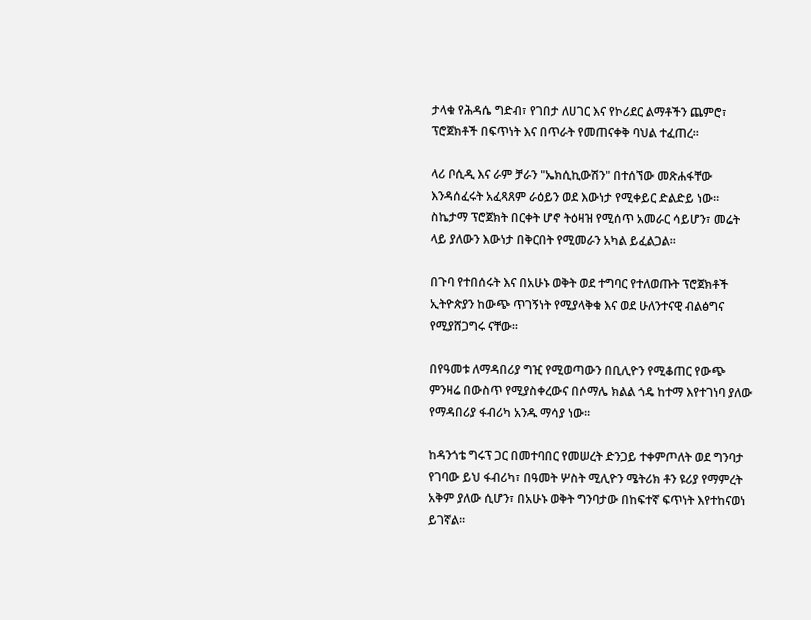ታላቁ የሕዳሴ ግድብ፣ የገበታ ለሀገር እና የኮሪደር ልማቶችን ጨምሮ፣ ፕሮጀክቶች በፍጥነት እና በጥራት የመጠናቀቅ ባህል ተፈጠረ።

ላሪ ቦሲዲ እና ራም ቻራን "ኤክሲኪውሽን" በተሰኘው መጽሐፋቸው እንዳሰፈሩት አፈጻጸም ራዕይን ወደ እውነታ የሚቀይር ድልድይ ነው። ስኬታማ ፕሮጀክት በርቀት ሆኖ ትዕዛዝ የሚሰጥ አመራር ሳይሆን፣ መሬት ላይ ያለውን እውነታ በቅርበት የሚመራን አካል ይፈልጋል።

በጉባ የተበሰሩት እና በአሁኑ ወቅት ወደ ተግባር የተለወጡት ፕሮጀክቶች ኢትዮጵያን ከውጭ ጥገኝነት የሚያላቅቁ እና ወደ ሁለንተናዊ ብልፅግና የሚያሸጋግሩ ናቸው።

በየዓመቱ ለማዳበሪያ ግዢ የሚወጣውን በቢሊዮን የሚቆጠር የውጭ ምንዛሬ በውስጥ የሚያስቀረውና በሶማሌ ክልል ጎዴ ከተማ እየተገነባ ያለው የማዳበሪያ ፋብሪካ አንዱ ማሳያ ነው።

ከዳንጎቴ ግሩፕ ጋር በመተባበር የመሠረት ድንጋይ ተቀምጦለት ወደ ግንባታ የገባው ይህ ፋብሪካ፣ በዓመት ሦስት ሚሊዮን ሜትሪክ ቶን ዩሪያ የማምረት አቅም ያለው ሲሆን፣ በአሁኑ ወቅት ግንባታው በከፍተኛ ፍጥነት እየተከናወነ ይገኛል።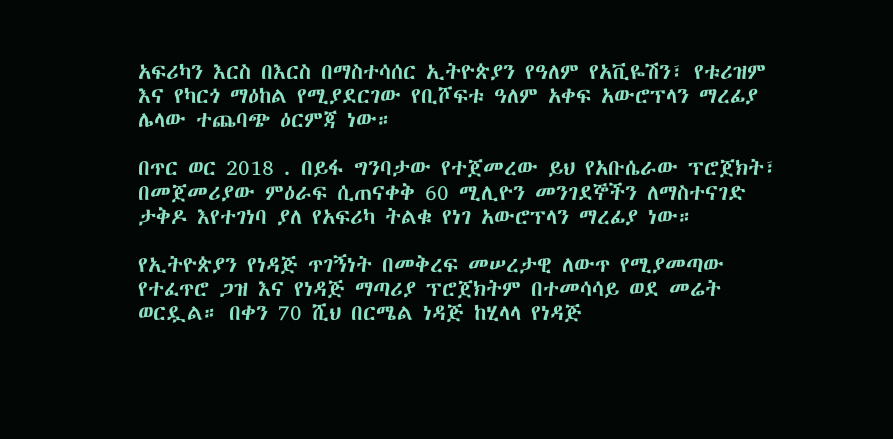አፍሪካን እርስ በእርስ በማስተሳሰር ኢትዮጵያን የዓለም የአቪዬሽን፣ የቱሪዝም እና የካርጎ ማዕከል የሚያደርገው የቢሾፍቱ ዓለም አቀፍ አውሮፕላን ማረፊያ ሌላው ተጨባጭ ዕርምጃ ነው።

በጥር ወር 2018 . በይፋ ግንባታው የተጀመረው ይህ የአቡሴራው ፕሮጀክት፣ በመጀመሪያው ምዕራፍ ሲጠናቀቅ 60 ሚሊዮን መንገደኞችን ለማስተናገድ ታቅዶ እየተገነባ ያለ የአፍሪካ ትልቁ የነገ አውሮፕላን ማረፊያ ነው።

የኢትዮጵያን የነዳጅ ጥገኝነት በመቅረፍ መሠረታዊ ለውጥ የሚያመጣው የተፈጥሮ ጋዝ እና የነዳጅ ማጣሪያ ፕሮጀክትም በተመሳሳይ ወደ መሬት ወርዷል። በቀን 70 ሺህ በርሜል ነዳጅ ከሂላላ የነዳጅ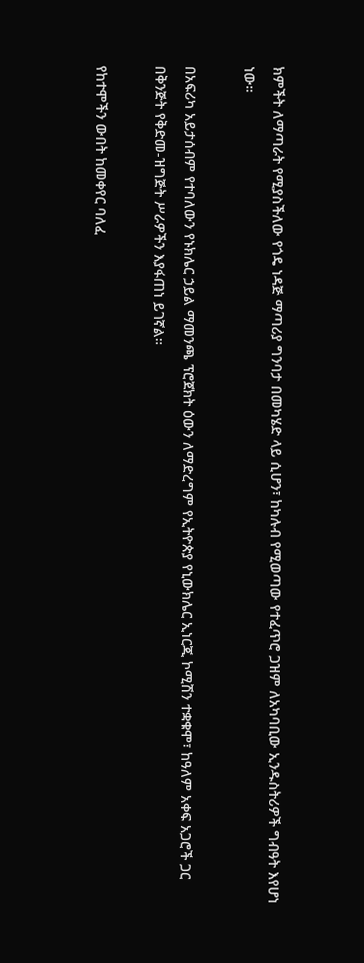ክምችት ለማጣራት የሚያስችለው የጎዴ ነዳጅ ማጣሪያ ግንባታ በመካሄድ ላይ ሲሆን፣ ከካሉብ የሚወጣው የተፈጥሮ ጋዝም ለአካባቢው ኢንዱስትሪዎች ግብዓት እየሆነ ነው።

በአፍሪካ አይታሰብም የተባለውን የኑክሌር ኃይል ማመንጫ ፕሮጀክት ዕውን ለማድረግም የኢትዮጵያ የኒውክሌር ኢነርጂ ኮሚሽን ተቋቁሞ፣ ከዓለም አቀፍ አጋሮች ጋር በቅንጅት የቅድመ-ዝግጅት ሥራዎችን እያፋጠነ ይገኛል።

የከተሞችን ውበት ከመቀየር ባለፈ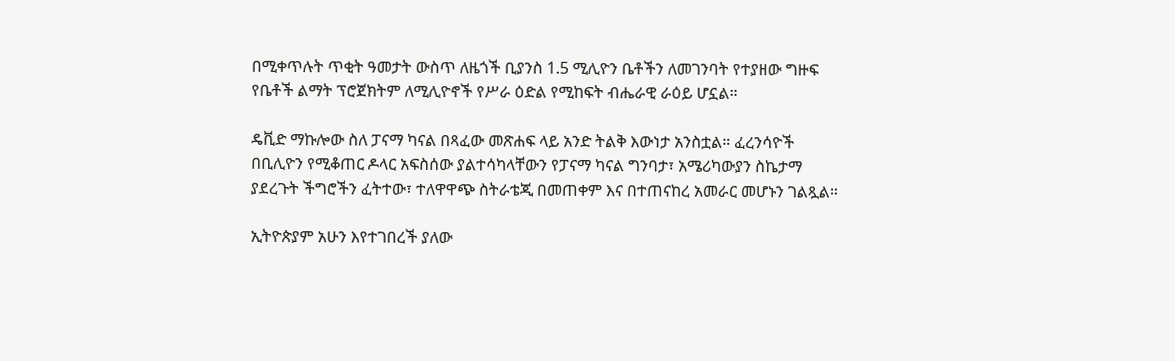በሚቀጥሉት ጥቂት ዓመታት ውስጥ ለዜጎች ቢያንስ 1.5 ሚሊዮን ቤቶችን ለመገንባት የተያዘው ግዙፍ የቤቶች ልማት ፕሮጀክትም ለሚሊዮኖች የሥራ ዕድል የሚከፍት ብሔራዊ ራዕይ ሆኗል።

ዴቪድ ማኩሎው ስለ ፓናማ ካናል በጻፈው መጽሐፍ ላይ አንድ ትልቅ እውነታ አንስቷል። ፈረንሳዮች በቢሊዮን የሚቆጠር ዶላር አፍስሰው ያልተሳካላቸውን የፓናማ ካናል ግንባታ፣ አሜሪካውያን ስኬታማ ያደረጉት ችግሮችን ፈትተው፣ ተለዋዋጭ ስትራቴጂ በመጠቀም እና በተጠናከረ አመራር መሆኑን ገልጿል።

ኢትዮጵያም አሁን እየተገበረች ያለው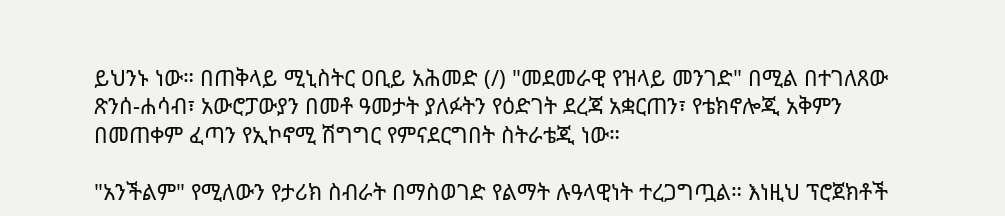ይህንኑ ነው። በጠቅላይ ሚኒስትር ዐቢይ አሕመድ (/) "መደመራዊ የዝላይ መንገድ" በሚል በተገለጸው ጽንሰ-ሐሳብ፣ አውሮፓውያን በመቶ ዓመታት ያለፉትን የዕድገት ደረጃ አቋርጠን፣ የቴክኖሎጂ አቅምን በመጠቀም ፈጣን የኢኮኖሚ ሽግግር የምናደርግበት ስትራቴጂ ነው።

"አንችልም" የሚለውን የታሪክ ስብራት በማስወገድ የልማት ሉዓላዊነት ተረጋግጧል። እነዚህ ፕሮጀክቶች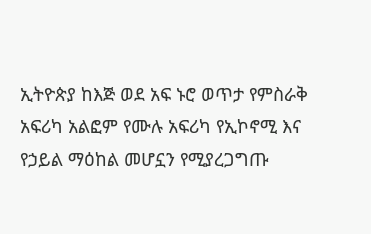ኢትዮጵያ ከእጅ ወደ አፍ ኑሮ ወጥታ የምስራቅ አፍሪካ አልፎም የሙሉ አፍሪካ የኢኮኖሚ እና የኃይል ማዕከል መሆኗን የሚያረጋግጡ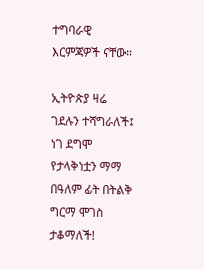ተግባራዊ እርምጃዎች ናቸው።

ኢትዮጵያ ዛሬ ገደሉን ተሻግራለች፤ ነገ ደግሞ የታላቅነቷን ማማ በዓለም ፊት በትልቅ ግርማ ሞገስ ታቆማለች!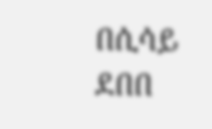በሲሳይ ደበበ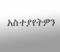አስተያየትዎን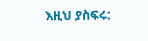እዚህ ያስፍሩ: